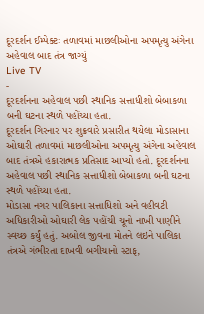દૂરદર્શન ઈમ્પેક્ટઃ તળાવમાં માછલીઓના અપમૃત્યુ અંગેના અહેવાલ બાદ તંત્ર જાગ્યું
Live TV
-
દૂરદર્શનના અહેવાલ પછી સ્થાનિક સત્તાધીશો બેબાકળા બની ઘટના સ્થળે પહોંચ્યા હતા.
દૂરદર્શન ગિરનાર પર શુક્રવારે પ્રસારીત થયેલા મોડાસાના ઓઘારી તળાવમાં માછલીઓના અપમૃત્યુ અંગેના અહેવાલ બાદ તંત્રએ હકારાત્મક પ્રતિસાદ આપ્યો હતો. દૂરદર્શનના અહેવાલ પછી સ્થાનિક સત્તાધીશો બેબાકળા બની ઘટના સ્થળે પહોંચ્યા હતા.
મોડાસા નગર પાલિકાના સત્તાધિશો અને વહીવટી અધિકારીઓ ઓઘારી લેક પહોંચી ચૂનો નાખી પાણીને સ્વચ્છ કર્યું હતું. અબોલ જીવના મોતને લઇને પાલિકા તંત્રએ ગંભીરતા દાખવી બગીચાનો સ્ટાફ,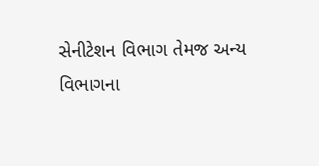સેનીટેશન વિભાગ તેમજ અન્ય વિભાગના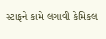સ્ટાફને કામે લગાવી કેમિકલ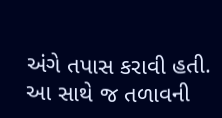અંગે તપાસ કરાવી હતી. આ સાથે જ તળાવની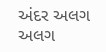અંદર અલગ અલગ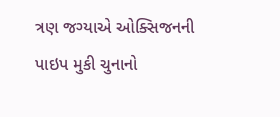ત્રણ જગ્યાએ ઓક્સિજનની પાઇપ મુકી ચુનાનો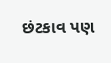છંટકાવ પણ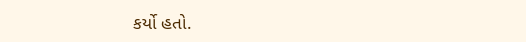કર્યો હતો.